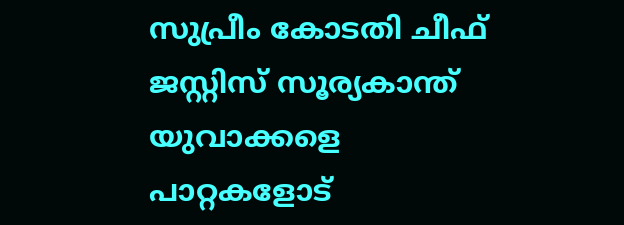സുപ്രീം കോടതി ചീഫ് ജസ്റ്റിസ് സൂര്യകാന്ത് യുവാക്കളെ പാറ്റകളോട്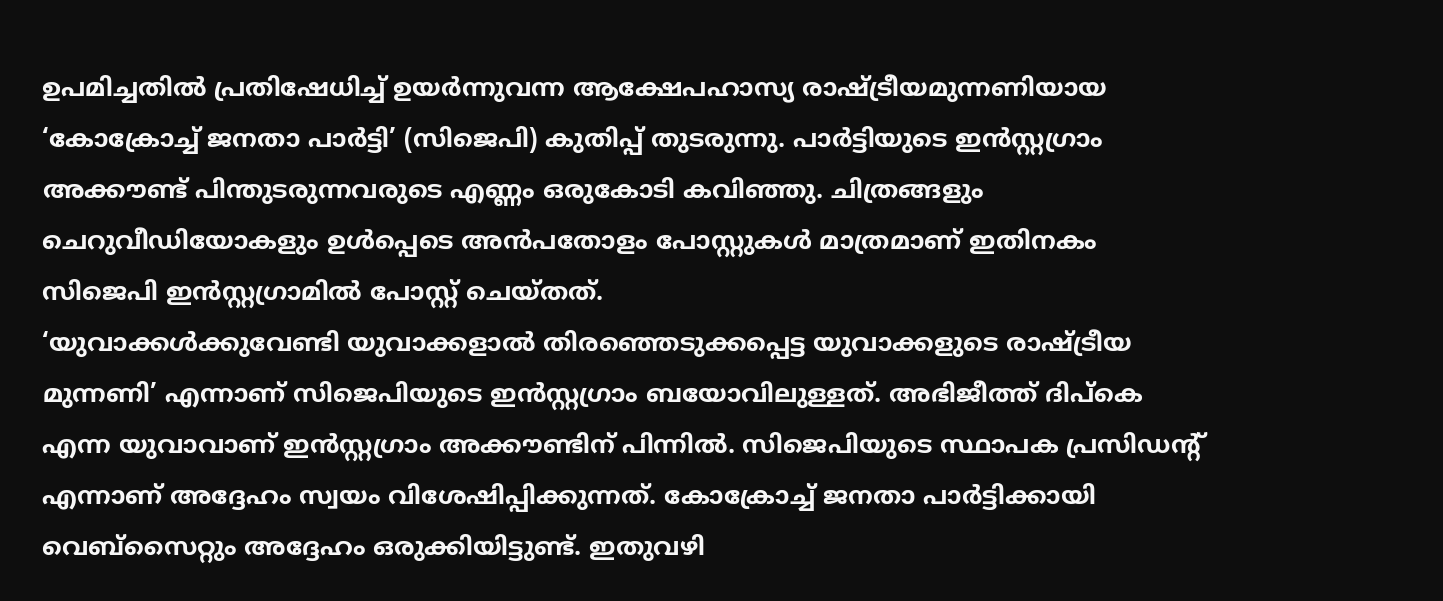ഉപമിച്ചതിൽ പ്രതിഷേധിച്ച് ഉയർന്നുവന്ന ആക്ഷേപഹാസ്യ രാഷ്ട്രീയമുന്നണിയായ ‘കോക്രോച്ച് ജനതാ പാർട്ടി’ (സിജെപി) കുതിപ്പ് തുടരുന്നു. പാർട്ടിയുടെ ഇൻസ്റ്റഗ്രാം അക്കൗണ്ട് പിന്തുടരുന്നവരുടെ എണ്ണം ഒരുകോടി കവിഞ്ഞു. ചിത്രങ്ങളും ചെറുവീഡിയോകളും ഉൾപ്പെടെ അൻപതോളം പോസ്റ്റുകൾ മാത്രമാണ് ഇതിനകം സിജെപി ഇൻസ്റ്റഗ്രാമിൽ പോസ്റ്റ് ചെയ്തത്.
‘യുവാക്കൾക്കുവേണ്ടി യുവാക്കളാൽ തിരഞ്ഞെടുക്കപ്പെട്ട യുവാക്കളുടെ രാഷ്ട്രീയ മുന്നണി’ എന്നാണ് സിജെപിയുടെ ഇൻസ്റ്റഗ്രാം ബയോവിലുള്ളത്. അഭിജീത്ത് ദിപ്കെ എന്ന യുവാവാണ് ഇൻസ്റ്റഗ്രാം അക്കൗണ്ടിന് പിന്നിൽ. സിജെപിയുടെ സ്ഥാപക പ്രസിഡന്റ് എന്നാണ് അദ്ദേഹം സ്വയം വിശേഷിപ്പിക്കുന്നത്. കോക്രോച്ച് ജനതാ പാർട്ടിക്കായി വെബ്സൈറ്റും അദ്ദേഹം ഒരുക്കിയിട്ടുണ്ട്. ഇതുവഴി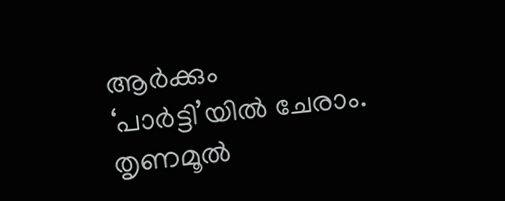ആർക്കും ‘പാർട്ടി’യിൽ ചേരാം.
തൃണമൂൽ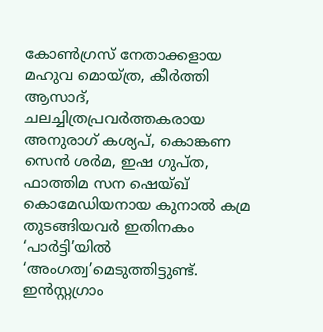കോൺഗ്രസ് നേതാക്കളായ മഹുവ മൊയ്ത്ര, കീർത്തി ആസാദ്, ചലച്ചിത്രപ്രവർത്തകരായ അനുരാഗ് കശ്യപ്, കൊങ്കണ സെൻ ശർമ, ഇഷ ഗുപ്ത, ഫാത്തിമ സന ഷെയ്ഖ് കൊമേഡിയനായ കുനാൽ കമ്ര തുടങ്ങിയവർ ഇതിനകം ‘പാർട്ടി’യിൽ ‘അംഗത്വ’മെടുത്തിട്ടുണ്ട്.
ഇൻസ്റ്റഗ്രാം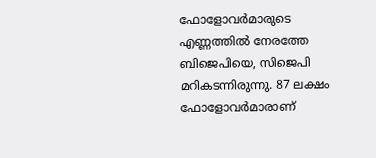ഫോളോവർമാരുടെ എണ്ണത്തിൽ നേരത്തേ ബിജെപിയെ, സിജെപി മറികടന്നിരുന്നു. 87 ലക്ഷം ഫോളോവർമാരാണ്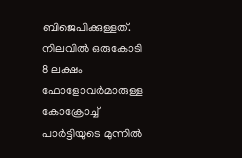ബിജെപിക്കുള്ളത്. നിലവിൽ ഒരുകോടി 8 ലക്ഷം ഫോളോവർമാരുള്ള കോക്രോച്ച് പാർട്ടിയുടെ മുന്നിൽ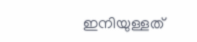ഇനിയുള്ളത്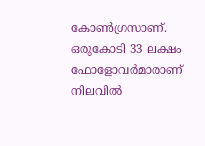കോൺഗ്രസാണ്. ഒരുകോടി 33 ലക്ഷം ഫോളോവർമാരാണ് നിലവിൽ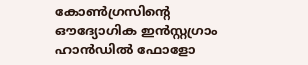കോൺഗ്രസിന്റെ ഔദ്യോഗിക ഇൻസ്റ്റഗ്രാം ഹാൻഡിൽ ഫോളോ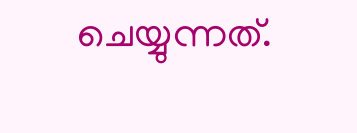ചെയ്യുന്നത്.